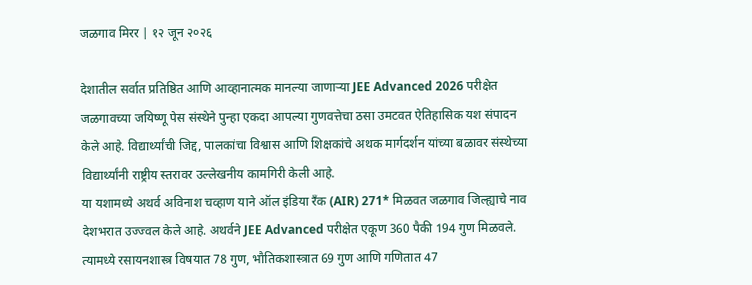जळगाव मिरर | १२ जून २०२६

देशातील सर्वात प्रतिष्ठित आणि आव्हानात्मक मानल्या जाणाऱ्या JEE Advanced 2026 परीक्षेत जळगावच्या जयिष्णू पेस संस्थेने पुन्हा एकदा आपल्या गुणवत्तेचा ठसा उमटवत ऐतिहासिक यश संपादन केले आहे. विद्यार्थ्यांची जिद्द, पालकांचा विश्वास आणि शिक्षकांचे अथक मार्गदर्शन यांच्या बळावर संस्थेच्या विद्यार्थ्यांनी राष्ट्रीय स्तरावर उल्लेखनीय कामगिरी केली आहे.
या यशामध्ये अथर्व अविनाश चव्हाण याने ऑल इंडिया रँक (AIR) 271* मिळवत जळगाव जिल्ह्याचे नाव देशभरात उज्ज्वल केले आहे. अथर्वने JEE Advanced परीक्षेत एकूण 360 पैकी 194 गुण मिळवले. त्यामध्ये रसायनशास्त्र विषयात 78 गुण, भौतिकशास्त्रात 69 गुण आणि गणितात 47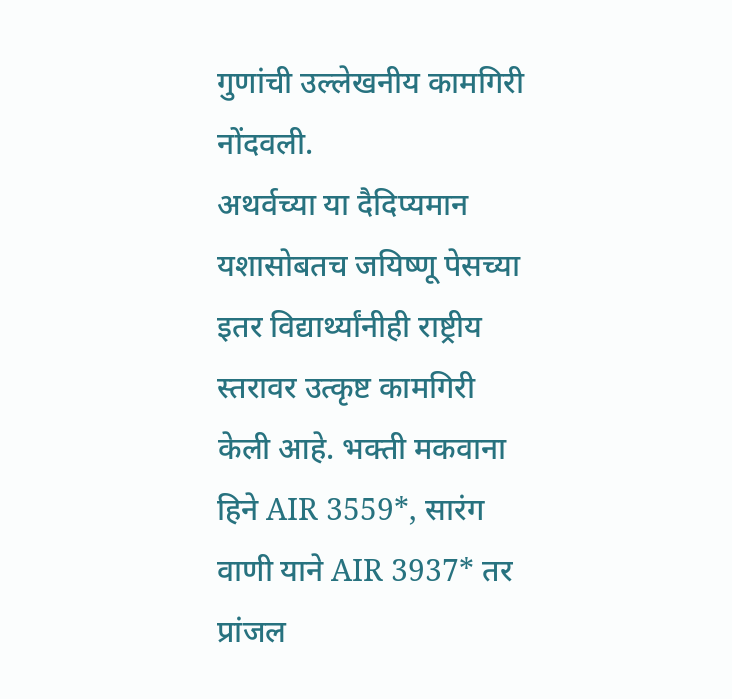गुणांची उल्लेखनीय कामगिरी नोंदवली.
अथर्वच्या या दैदिप्यमान यशासोबतच जयिष्णू पेसच्या इतर विद्यार्थ्यांनीही राष्ट्रीय स्तरावर उत्कृष्ट कामगिरी केली आहे. भक्ती मकवाना हिने AIR 3559*, सारंग वाणी याने AIR 3937* तर प्रांजल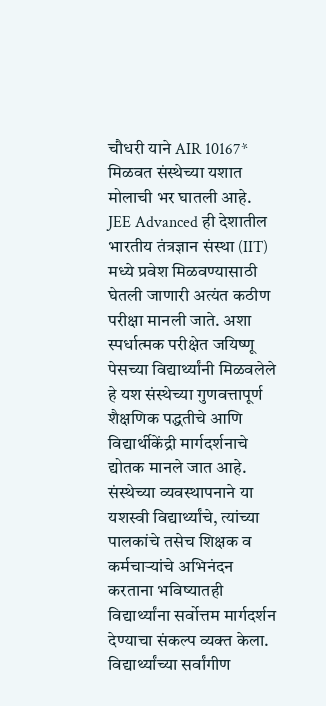चौधरी याने AIR 10167* मिळवत संस्थेच्या यशात मोलाची भर घातली आहे.
JEE Advanced ही देशातील भारतीय तंत्रज्ञान संस्था (IIT) मध्ये प्रवेश मिळवण्यासाठी घेतली जाणारी अत्यंत कठीण परीक्षा मानली जाते. अशा स्पर्धात्मक परीक्षेत जयिष्णू पेसच्या विद्यार्थ्यांनी मिळवलेले हे यश संस्थेच्या गुणवत्तापूर्ण शैक्षणिक पद्धतीचे आणि विद्यार्थीकेंद्री मार्गदर्शनाचे द्योतक मानले जात आहे.
संस्थेच्या व्यवस्थापनाने या यशस्वी विद्यार्थ्यांचे, त्यांच्या पालकांचे तसेच शिक्षक व कर्मचाऱ्यांचे अभिनंदन करताना भविष्यातही विद्यार्थ्यांना सर्वोत्तम मार्गदर्शन देण्याचा संकल्प व्यक्त केला. विद्यार्थ्यांच्या सर्वांगीण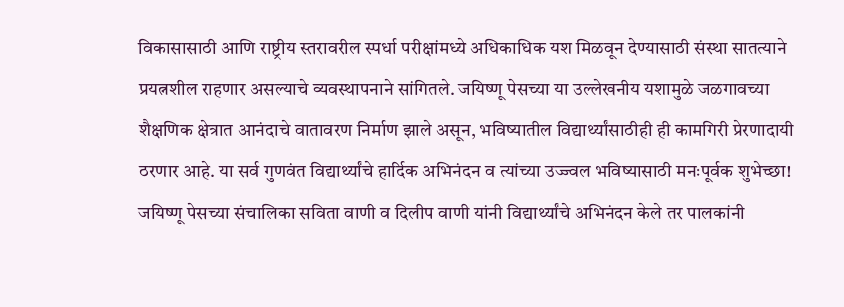विकासासाठी आणि राष्ट्रीय स्तरावरील स्पर्धा परीक्षांमध्ये अधिकाधिक यश मिळवून देण्यासाठी संस्था सातत्याने प्रयत्नशील राहणार असल्याचे व्यवस्थापनाने सांगितले. जयिष्णू पेसच्या या उल्लेखनीय यशामुळे जळगावच्या शैक्षणिक क्षेत्रात आनंदाचे वातावरण निर्माण झाले असून, भविष्यातील विद्यार्थ्यांसाठीही ही कामगिरी प्रेरणादायी ठरणार आहे. या सर्व गुणवंत विद्यार्थ्यांचे हार्दिक अभिनंदन व त्यांच्या उज्ज्वल भविष्यासाठी मनःपूर्वक शुभेच्छा!
जयिष्णू पेसच्या संचालिका सविता वाणी व दिलीप वाणी यांनी विद्यार्थ्यांचे अभिनंदन केले तर पालकांनी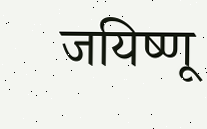जयिष्णू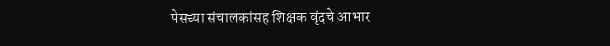पेसच्या संचालकांसह शिक्षक वृंदचे आभार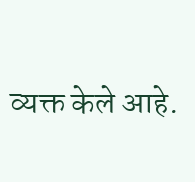व्यक्त केले आहे.